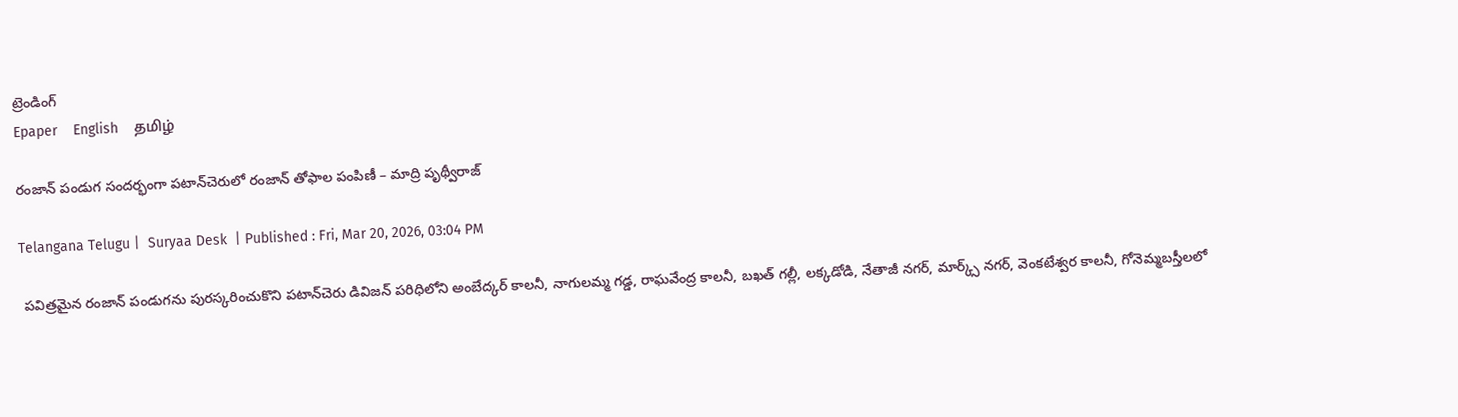ట్రెండింగ్
Epaper    English    தமிழ்

రంజాన్ పండుగ సందర్భంగా పటాన్‌చెరులో రంజాన్ తోఫాల పంపిణీ – మాద్రి పృథ్వీరాజ్

Telangana Telugu |  Suryaa Desk  | Published : Fri, Mar 20, 2026, 03:04 PM

 పవిత్రమైన రంజాన్ పండుగను పురస్కరించుకొని పటాన్‌చెరు డివిజన్ పరిధిలోని అంబేద్కర్ కాలనీ, నాగులమ్మ గడ్డ, రాఘవేంద్ర కాలనీ, బఖత్ గల్లీ, లక్కడోడి, నేతాజీ నగర్, మార్క్స్ నగర్, వెంకటేశ్వర కాలనీ, గోనెమ్మబస్తీలలో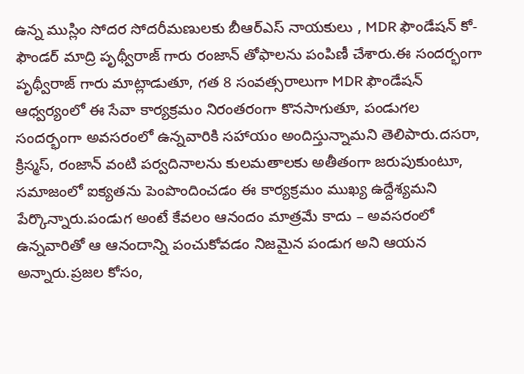ఉన్న ముస్లిం సోదర సోదరీమణులకు బీఆర్ఎస్ నాయకులు , MDR ఫౌండేషన్ కో-ఫౌండర్ మాద్రి పృథ్వీరాజ్ గారు రంజాన్ తోఫాలను పంపిణీ చేశారు.ఈ సందర్భంగా పృథ్వీరాజ్ గారు మాట్లాడుతూ, గత 8 సంవత్సరాలుగా MDR ఫౌండేషన్ ఆధ్వర్యంలో ఈ సేవా కార్యక్రమం నిరంతరంగా కొనసాగుతూ, పండుగల సందర్భంగా అవసరంలో ఉన్నవారికి సహాయం అందిస్తున్నామని తెలిపారు.దసరా, క్రిస్మస్, రంజాన్ వంటి పర్వదినాలను కులమతాలకు అతీతంగా జరుపుకుంటూ, సమాజంలో ఐక్యతను పెంపొందించడం ఈ కార్యక్రమం ముఖ్య ఉద్దేశ్యమని పేర్కొన్నారు.పండుగ అంటే కేవలం ఆనందం మాత్రమే కాదు – అవసరంలో ఉన్నవారితో ఆ ఆనందాన్ని పంచుకోవడం నిజమైన పండుగ అని ఆయన అన్నారు.ప్రజల కోసం,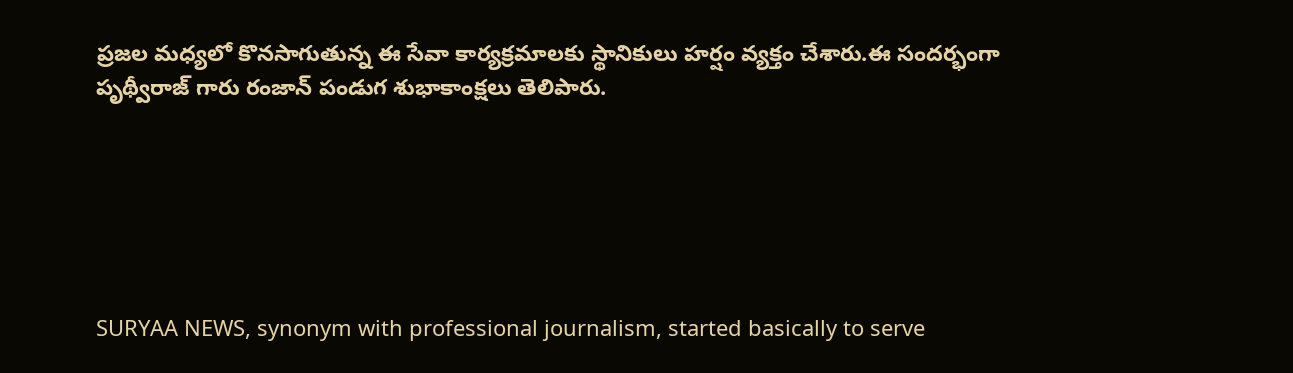ప్రజల మధ్యలో కొనసాగుతున్న ఈ సేవా కార్యక్రమాలకు స్థానికులు హర్షం వ్యక్తం చేశారు.ఈ సందర్భంగా పృథ్వీరాజ్ గారు రంజాన్ పండుగ శుభాకాంక్షలు తెలిపారు.






SURYAA NEWS, synonym with professional journalism, started basically to serve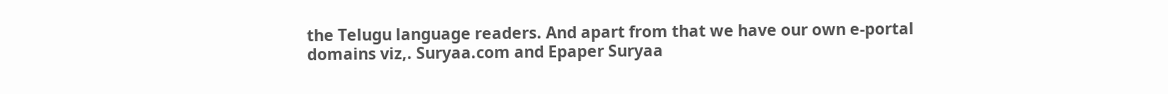the Telugu language readers. And apart from that we have our own e-portal domains viz,. Suryaa.com and Epaper Suryaa